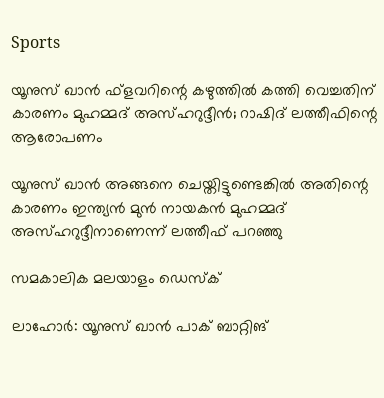Sports

യൂനുസ് ഖാന്‍ ഫ്ളവറിന്റെ കഴുത്തില്‍ കത്തി വെച്ചതിന് കാരണം മുഹമ്മദ് അസ്ഹറുദ്ദീന്‍; റാഷിദ് ലത്തീഫിന്റെ ആരോപണം

യൂനുസ് ഖാന്‍ അങ്ങനെ ചെയ്തിട്ടുണ്ടെങ്കില്‍ അതിന്റെ കാരണം ഇന്ത്യന്‍ മുന്‍ നായകന്‍ മുഹമ്മദ് അസ്ഹറുദ്ദീനാണെന്ന് ലത്തീഫ് പറഞ്ഞു

സമകാലിക മലയാളം ഡെസ്ക്

ലാഹോര്‍: യൂനുസ് ഖാന്‍ പാക് ബാറ്റിങ്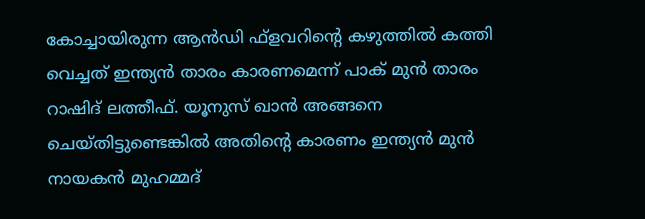കോച്ചായിരുന്ന ആന്‍ഡി ഫ്‌ളവറിന്റെ കഴുത്തില്‍ കത്തി വെച്ചത് ഇന്ത്യന്‍ താരം കാരണമെന്ന് പാക് മുന്‍ താരം റാഷിദ് ലത്തീഫ്. യൂനുസ് ഖാന്‍ അങ്ങനെ ചെയ്തിട്ടുണ്ടെങ്കില്‍ അതിന്റെ കാരണം ഇന്ത്യന്‍ മുന്‍ നായകന്‍ മുഹമ്മദ്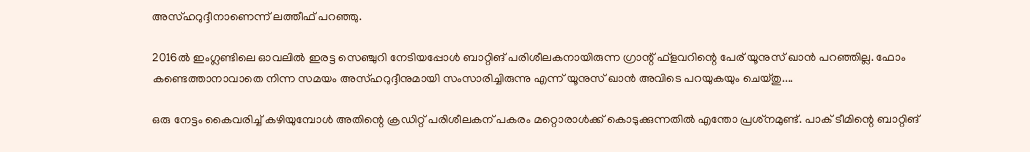അസ്ഹറുദ്ദീനാണെന്ന് ലത്തീഫ് പറഞ്ഞു.

2016ല്‍ ഇംഗ്ലണ്ടിലെ ഓവലില്‍ ഇരട്ട സെഞ്ചുറി നേടിയപ്പോള്‍ ബാറ്റിങ് പരിശീലകനായിരുന്ന ഗ്രാന്റ് ഫ്‌ളവറിന്റെ പേര് യൂനുസ് ഖാന്‍ പറഞ്ഞില്ല. ഫോം കണ്ടെത്താനാവാതെ നിന്ന സമയം അസ്ഹറുദ്ദീനുമായി സംസാരിച്ചിരുന്നു എന്ന് യൂനുസ് ഖാന്‍ അവിടെ പറയുകയും ചെയ്തു....

ഒരു നേട്ടം കൈവരിച്ച് കഴിയുമ്പോള്‍ അതിന്റെ ക്രഡിറ്റ് പരിശീലകന് പകരം മറ്റൊരാള്‍ക്ക് കൊടുക്കുന്നതില്‍ എന്തോ പ്രശ്‌നമുണ്ട്. പാക് ടീമിന്റെ ബാറ്റിങ്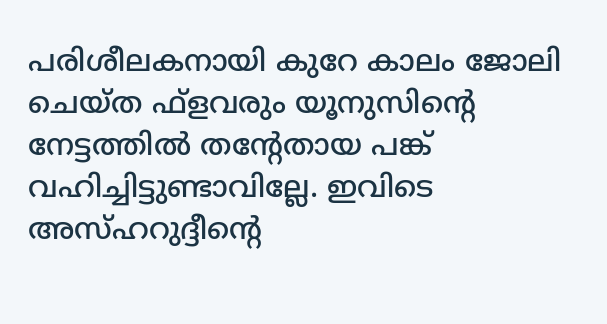പരിശീലകനായി കുറേ കാലം ജോലി ചെയ്ത ഫ്‌ളവരും യൂനുസിന്റെ നേട്ടത്തില്‍ തന്റേതായ പങ്ക് വഹിച്ചിട്ടുണ്ടാവില്ലേ. ഇവിടെ അസ്ഹറുദ്ദീന്റെ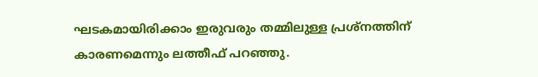ഘടകമായിരിക്കാം ഇരുവരും തമ്മിലുള്ള പ്രശ്‌നത്തിന് കാരണമെന്നും ലത്തീഫ് പറഞ്ഞു.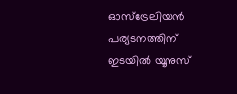ഓസ്‌ട്രേലിയന്‍ പര്യടനത്തിന് ഇടയില്‍ യൂനുസ്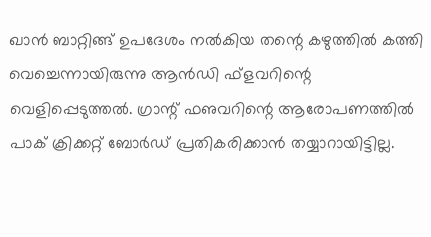ഖാന്‍ ബാറ്റിങ്ങ് ഉപദേശം നല്‍കിയ തന്റെ കഴുത്തില്‍ കത്തി വെച്ചെന്നായിരുന്നു ആന്‍ഡി ഫ്‌ളവറിന്റെ വെളിപ്പെടുത്തല്‍. ഗ്രാന്റ് ഫഌവറിന്റെ ആരോപണത്തില്‍ പാക് ക്രിക്കറ്റ് ബോര്‍ഡ് പ്രതികരിക്കാന്‍ തയ്യാറായിട്ടില്ല.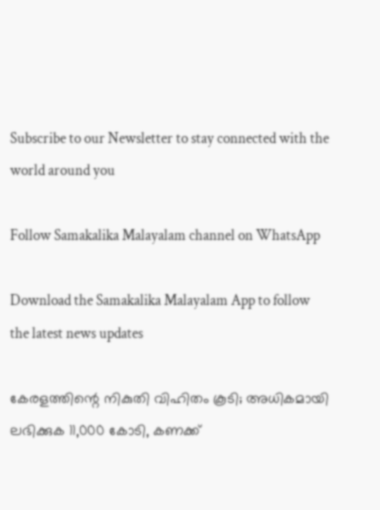Subscribe to our Newsletter to stay connected with the world around you

Follow Samakalika Malayalam channel on WhatsApp

Download the Samakalika Malayalam App to follow the latest news updates

കേരളത്തിന്റെ നികുതി വിഹിതം കൂടി; അധികമായി ലഭിക്കുക 11,000 കോടി, കണക്ക്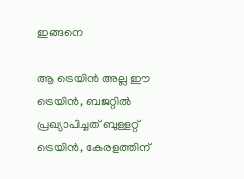ഇങ്ങനെ

ആ ട്രെയിന്‍ അല്ല ഈ ട്രെയിന്‍, ബജറ്റില്‍ പ്രഖ്യാപിച്ചത് ബുള്ളറ്റ് ട്രെയിന്‍, കേരളത്തിന്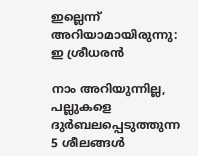ഇല്ലെന്ന് അറിയാമായിരുന്നു: ഇ ശ്രീധരന്‍

നാം അറിയുന്നില്ല, പല്ലുകളെ ദുർബലപ്പെടുത്തുന്ന 5 ശീലങ്ങൾ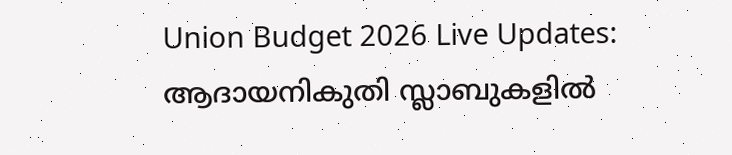Union Budget 2026 Live Updates: ആദായനികുതി സ്ലാബുകളില്‍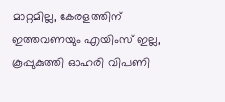മാറ്റമില്ല, കേരളത്തിന് ഇത്തവണയും എയിംസ് ഇല്ല, കൂപ്പുകുത്തി ഓഹരി വിപണി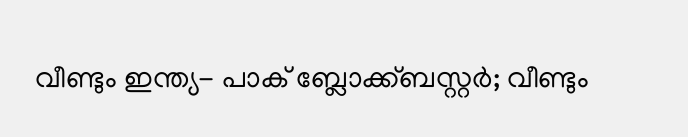വീണ്ടും ഇന്ത്യ- പാക് ബ്ലോക്ക്ബസ്റ്റര്‍; വീണ്ടും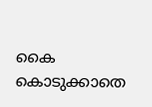കൈ കൊടുക്കാതെ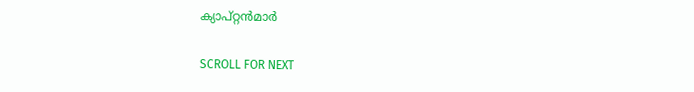ക്യാപ്റ്റന്‍മാര്‍

SCROLL FOR NEXT